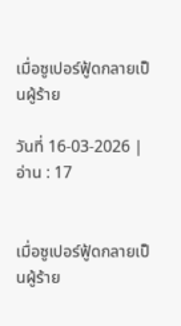เมื่อซูเปอร์ฟู้ดกลายเป็นผู้ร้าย

วันที่ 16-03-2026 | อ่าน : 17


เมื่อซูเปอร์ฟู้ดกลายเป็นผู้ร้าย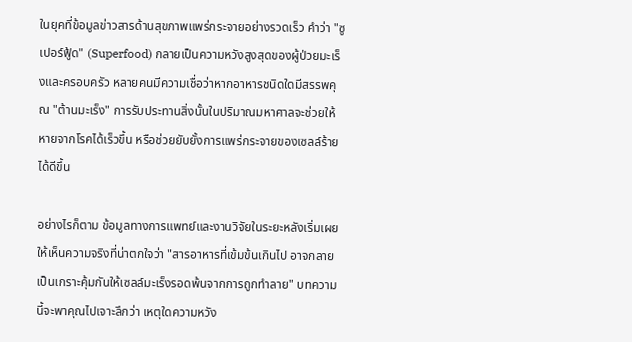ในยุคที่ข้อมูลข่าวสารด้านสุขภาพแพร่กระจายอย่างรวดเร็ว คำว่า "ซูเปอร์ฟู้ด" (Superfood) กลายเป็นความหวังสูงสุดของผู้ป่วยมะเร็งและครอบครัว หลายคนมีความเชื่อว่าหากอาหารชนิดใดมีสรรพคุณ "ต้านมะเร็ง" การรับประทานสิ่งนั้นในปริมาณมหาศาลจะช่วยให้หายจากโรคได้เร็วขึ้น หรือช่วยยับยั้งการแพร่กระจายของเซลล์ร้ายได้ดีขึ้น

อย่างไรก็ตาม ข้อมูลทางการแพทย์และงานวิจัยในระยะหลังเริ่มเผยให้เห็นความจริงที่น่าตกใจว่า "สารอาหารที่เข้มข้นเกินไป อาจกลายเป็นเกราะคุ้มกันให้เซลล์มะเร็งรอดพ้นจากการถูกทำลาย" บทความนี้จะพาคุณไปเจาะลึกว่า เหตุใดความหวัง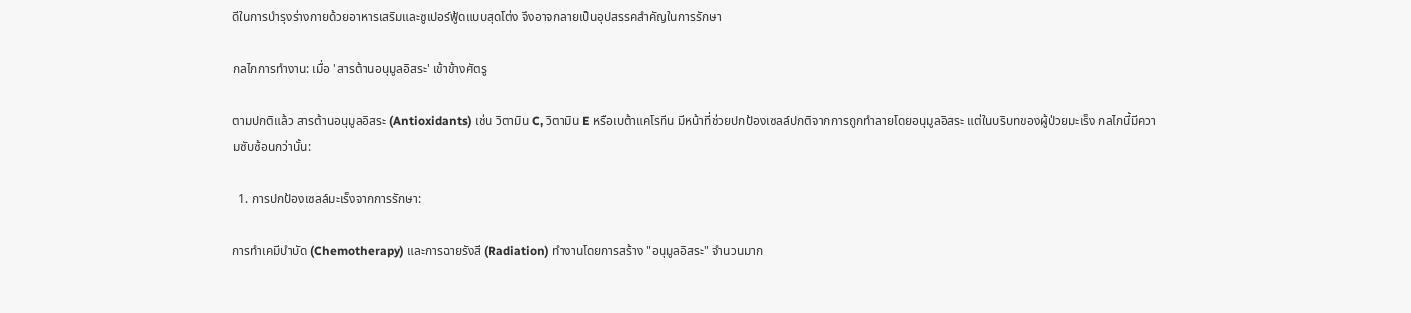ดีในการบำรุงร่างกายด้วยอาหารเสริมและซูเปอร์ฟู้ดแบบสุดโต่ง จึงอาจกลายเป็นอุปสรรคสำคัญในการรักษา

กลไกการทำงาน: เมื่อ 'สารต้านอนุมูลอิสระ' เข้าข้างศัตรู

ตามปกติแล้ว สารต้านอนุมูลอิสระ (Antioxidants) เช่น วิตามิน C, วิตามิน E หรือเบต้าแคโรทีน มีหน้าที่ช่วยปกป้องเซลล์ปกติจากการถูกทำลายโดยอนุมูลอิสระ แต่ในบริบทของผู้ป่วยมะเร็ง กลไกนี้มีความซับซ้อนกว่านั้น:

  1. การปกป้องเซลล์มะเร็งจากการรักษา:

การทำเคมีบำบัด (Chemotherapy) และการฉายรังสี (Radiation) ทำงานโดยการสร้าง "อนุมูลอิสระ" จำนวนมาก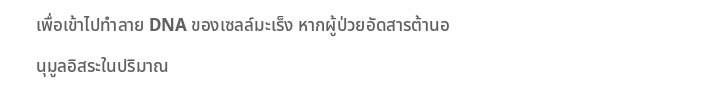เพื่อเข้าไปทำลาย DNA ของเซลล์มะเร็ง หากผู้ป่วยอัดสารต้านอนุมูลอิสระในปริมาณ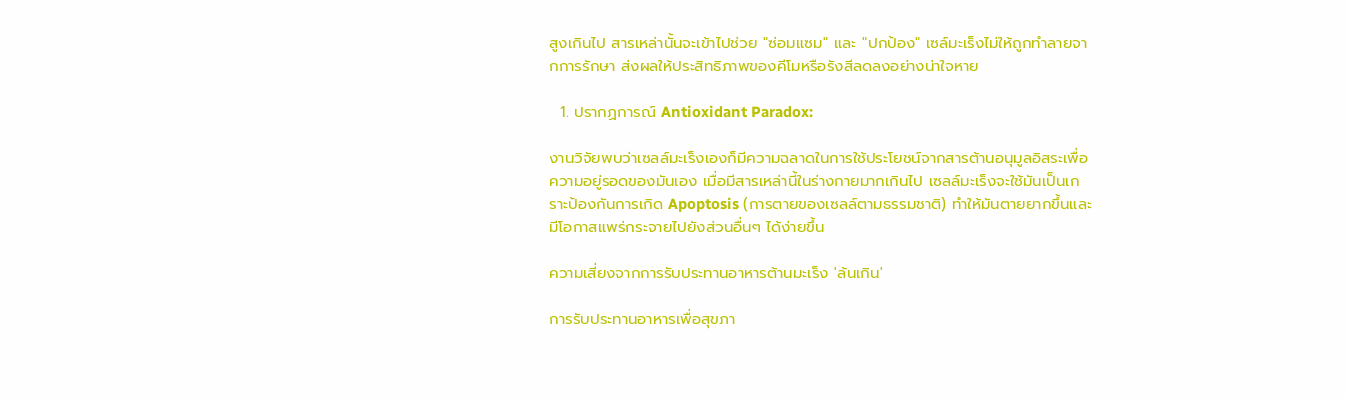สูงเกินไป สารเหล่านั้นจะเข้าไปช่วย "ซ่อมแซม" และ "ปกป้อง" เซล์มะเร็งไม่ให้ถูกทำลายจากการรักษา ส่งผลให้ประสิทธิภาพของคีโมหรือรังสีลดลงอย่างน่าใจหาย

  1. ปรากฏการณ์ Antioxidant Paradox:

งานวิจัยพบว่าเซลล์มะเร็งเองก็มีความฉลาดในการใช้ประโยชน์จากสารต้านอนุมูลอิสระเพื่อความอยู่รอดของมันเอง เมื่อมีสารเหล่านี้ในร่างกายมากเกินไป เซลล์มะเร็งจะใช้มันเป็นเกราะป้องกันการเกิด Apoptosis (การตายของเซลล์ตามธรรมชาติ) ทำให้มันตายยากขึ้นและมีโอกาสแพร่กระจายไปยังส่วนอื่นๆ ได้ง่ายขึ้น

ความเสี่ยงจากการรับประทานอาหารต้านมะเร็ง 'ล้นเกิน'

การรับประทานอาหารเพื่อสุขภา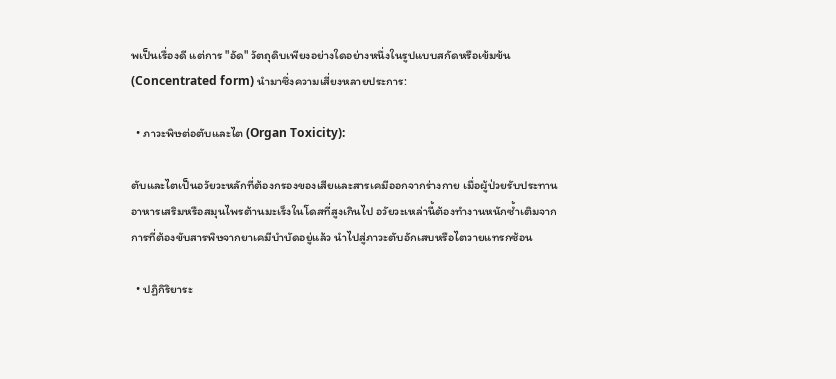พเป็นเรื่องดี แต่การ "อัด" วัตถุดิบเพียงอย่างใดอย่างหนึ่งในรูปแบบสกัดหรือเข้มข้น (Concentrated form) นำมาซึ่งความเสี่ยงหลายประการ:

  • ภาวะพิษต่อตับและไต (Organ Toxicity):

ตับและไตเป็นอวัยวะหลักที่ต้องกรองของเสียและสารเคมีออกจากร่างกาย เมื่อผู้ป่วยรับประทานอาหารเสริมหรือสมุนไพรต้านมะเร็งในโดสที่สูงเกินไป อวัยวะเหล่านี้ต้องทำงานหนักซ้ำเติมจากการที่ต้องขับสารพิษจากยาเคมีบำบัดอยู่แล้ว นำไปสู่ภาวะตับอักเสบหรือไตวายแทรกซ้อน

  • ปฏิกิริยาระ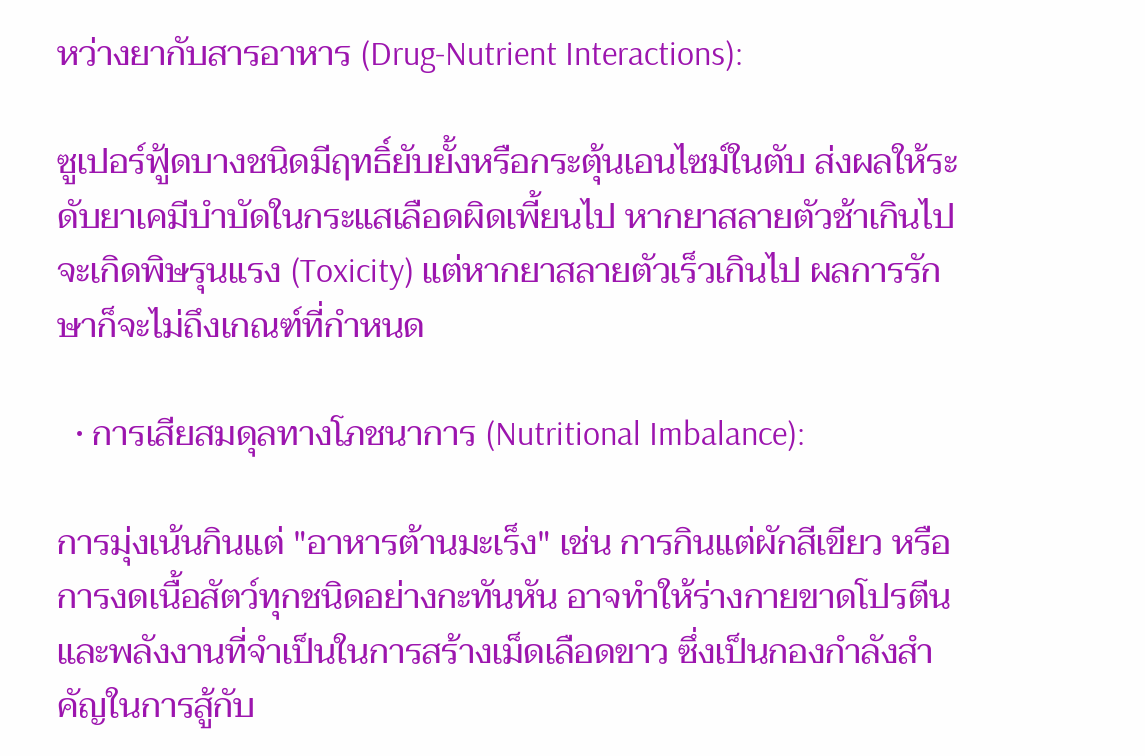หว่างยากับสารอาหาร (Drug-Nutrient Interactions):

ซูเปอร์ฟู้ดบางชนิดมีฤทธิ์ยับยั้งหรือกระตุ้นเอนไซม์ในตับ ส่งผลให้ระดับยาเคมีบำบัดในกระแสเลือดผิดเพี้ยนไป หากยาสลายตัวช้าเกินไปจะเกิดพิษรุนแรง (Toxicity) แต่หากยาสลายตัวเร็วเกินไป ผลการรักษาก็จะไม่ถึงเกณฑ์ที่กำหนด

  • การเสียสมดุลทางโภชนาการ (Nutritional Imbalance):

การมุ่งเน้นกินแต่ "อาหารต้านมะเร็ง" เช่น การกินแต่ผักสีเขียว หรือการงดเนื้อสัตว์ทุกชนิดอย่างกะทันหัน อาจทำให้ร่างกายขาดโปรตีนและพลังงานที่จำเป็นในการสร้างเม็ดเลือดขาว ซึ่งเป็นกองกำลังสำคัญในการสู้กับ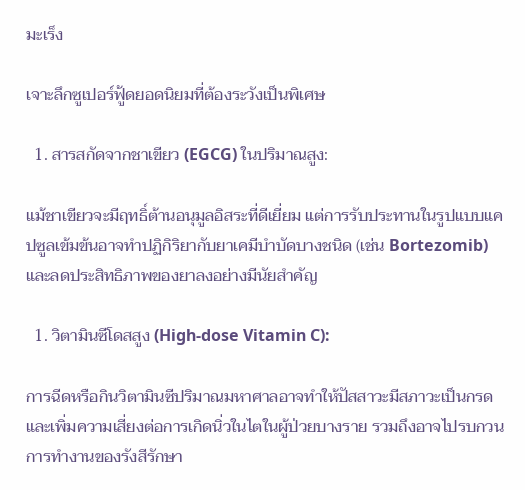มะเร็ง

เจาะลึกซูเปอร์ฟู้ดยอดนิยมที่ต้องระวังเป็นพิเศษ

  1. สารสกัดจากชาเขียว (EGCG) ในปริมาณสูง:

แม้ชาเขียวจะมีฤทธิ์ต้านอนุมูลอิสระที่ดีเยี่ยม แต่การรับประทานในรูปแบบแคปซูลเข้มข้นอาจทำปฏิกิริยากับยาเคมีบำบัดบางชนิด (เช่น Bortezomib) และลดประสิทธิภาพของยาลงอย่างมีนัยสำคัญ

  1. วิตามินซีโดสสูง (High-dose Vitamin C):

การฉีดหรือกินวิตามินซีปริมาณมหาศาลอาจทำให้ปัสสาวะมีสภาวะเป็นกรด และเพิ่มความเสี่ยงต่อการเกิดนิ่วในไตในผู้ป่วยบางราย รวมถึงอาจไปรบกวนการทำงานของรังสีรักษา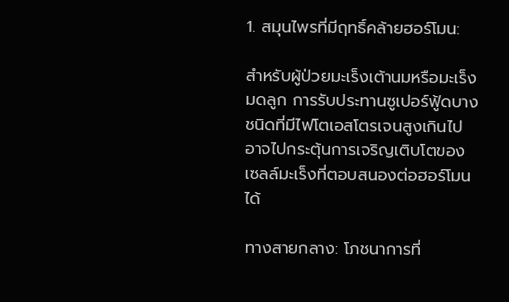1. สมุนไพรที่มีฤทธิ์คล้ายฮอร์โมน:

สำหรับผู้ป่วยมะเร็งเต้านมหรือมะเร็งมดลูก การรับประทานซูเปอร์ฟู้ดบางชนิดที่มีไฟโตเอสโตรเจนสูงเกินไป อาจไปกระตุ้นการเจริญเติบโตของเซลล์มะเร็งที่ตอบสนองต่อฮอร์โมนได้

ทางสายกลาง: โภชนาการที่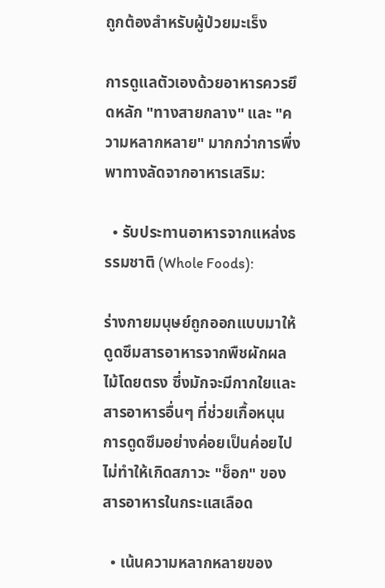ถูกต้องสำหรับผู้ป่วยมะเร็ง

การดูแลตัวเองด้วยอาหารควรยึดหลัก "ทางสายกลาง" และ "ความหลากหลาย" มากกว่าการพึ่งพาทางลัดจากอาหารเสริม:

  • รับประทานอาหารจากแหล่งธรรมชาติ (Whole Foods):

ร่างกายมนุษย์ถูกออกแบบมาให้ดูดซึมสารอาหารจากพืชผักผลไม้โดยตรง ซึ่งมักจะมีกากใยและสารอาหารอื่นๆ ที่ช่วยเกื้อหนุนการดูดซึมอย่างค่อยเป็นค่อยไป ไม่ทำให้เกิดสภาวะ "ช็อก" ของสารอาหารในกระแสเลือด

  • เน้นความหลากหลายของ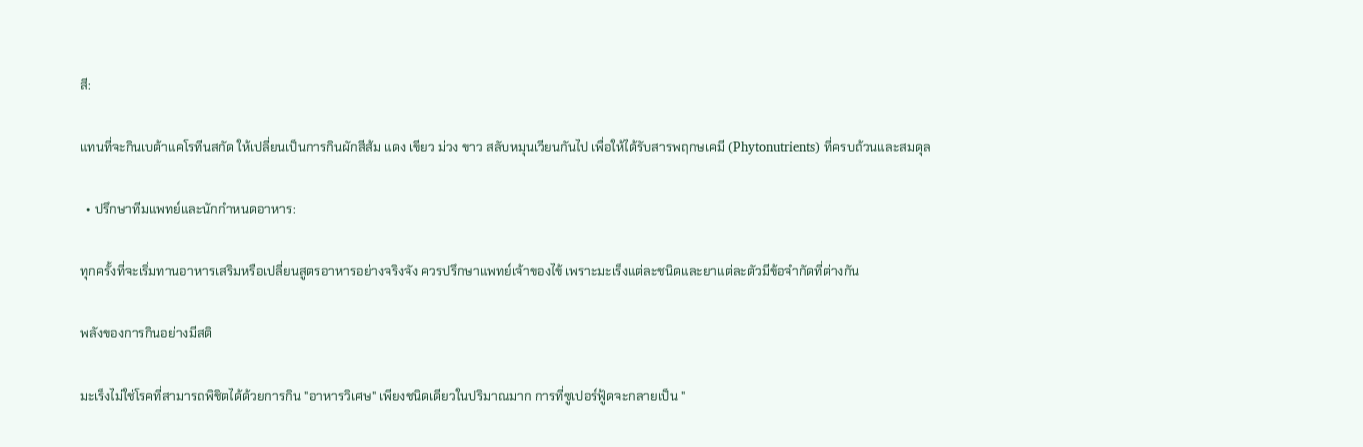สี:

แทนที่จะกินเบต้าแคโรทีนสกัด ให้เปลี่ยนเป็นการกินผักสีส้ม แดง เขียว ม่วง ขาว สลับหมุนเวียนกันไป เพื่อให้ได้รับสารพฤกษเคมี (Phytonutrients) ที่ครบถ้วนและสมดุล

  • ปรึกษาทีมแพทย์และนักกำหนดอาหาร:

ทุกครั้งที่จะเริ่มทานอาหารเสริมหรือเปลี่ยนสูตรอาหารอย่างจริงจัง ควรปรึกษาแพทย์เจ้าของไข้ เพราะมะเร็งแต่ละชนิดและยาแต่ละตัวมีข้อจำกัดที่ต่างกัน

พลังของการกินอย่างมีสติ

มะเร็งไม่ใช่โรคที่สามารถพิชิตได้ด้วยการกิน "อาหารวิเศษ" เพียงชนิดเดียวในปริมาณมาก การที่ซูเปอร์ฟู้ดจะกลายเป็น "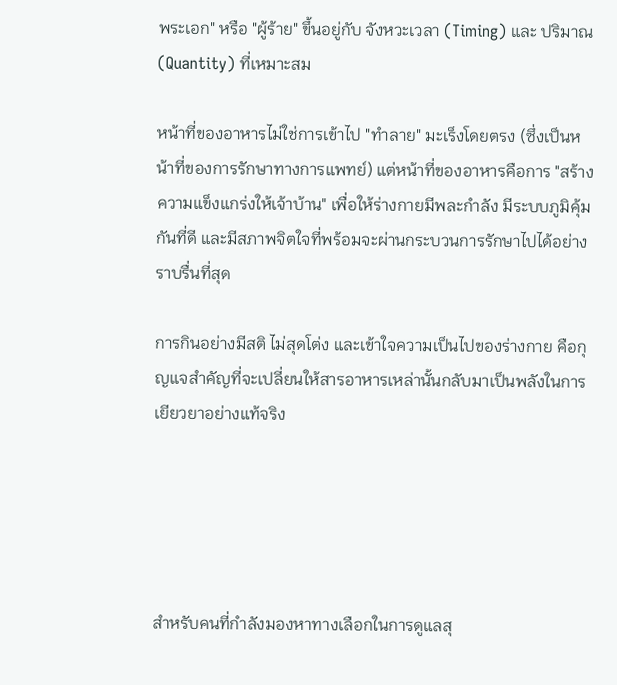พระเอก" หรือ "ผู้ร้าย" ขึ้นอยู่กับ จังหวะเวลา (Timing) และ ปริมาณ (Quantity) ที่เหมาะสม

หน้าที่ของอาหารไม่ใช่การเข้าไป "ทำลาย" มะเร็งโดยตรง (ซึ่งเป็นหน้าที่ของการรักษาทางการแพทย์) แต่หน้าที่ของอาหารคือการ "สร้างความแข็งแกร่งให้เจ้าบ้าน" เพื่อให้ร่างกายมีพละกำลัง มีระบบภูมิคุ้มกันที่ดี และมีสภาพจิตใจที่พร้อมจะผ่านกระบวนการรักษาไปได้อย่างราบรื่นที่สุด

การกินอย่างมีสติ ไม่สุดโต่ง และเข้าใจความเป็นไปของร่างกาย คือกุญแจสำคัญที่จะเปลี่ยนให้สารอาหารเหล่านั้นกลับมาเป็นพลังในการเยียวยาอย่างแท้จริง





สำหรับคนที่กำลังมองหาทางเลือกในการดูแลสุ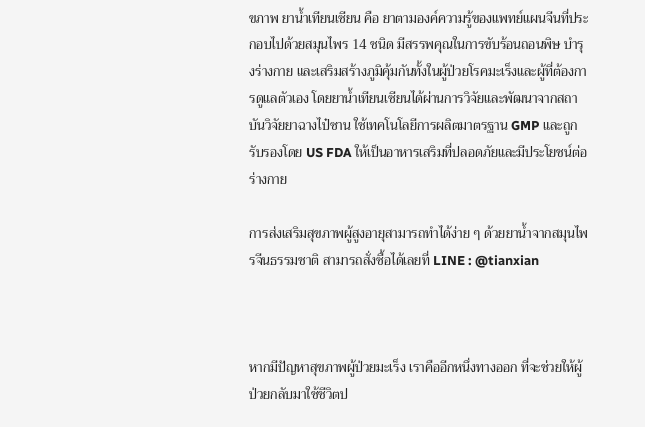ขภาพ ยาน้ำเทียนเซียน คือ ยาตามองค์ความรู้ของแพทย์แผนจีนที่ประกอบไปด้วยสมุนไพร 14 ชนิด มีสรรพคุณในการขับร้อนถอนพิษ บำรุงร่างกาย และเสริมสร้างภูมิคุ้มกันทั้งในผู้ป่วยโรคมะเร็งและผู้ที่ต้องการดูแลตัวเอง โดยยาน้ำเทียนเซียนได้ผ่านการวิจัยและพัฒนาจากสถาบันวิจัยยาฉางไป๋ซาน ใช้เทคโนโลยีการผลิตมาตรฐาน GMP และถูกรับรองโดย US FDA ให้เป็นอาหารเสริมที่ปลอดภัยและมีประโยชน์ต่อร่างกาย

การส่งเสริมสุขภาพผู้สูงอายุสามารถทำได้ง่าย ๆ ด้วยยาน้ำจากสมุนไพรจีนธรรมชาติ สามารถสั่งซื้อได้เลยที่ LINE : @tianxian



หากมีปัญหาสุขภาพผู้ป่วยมะเร็ง เราคืออีกหนึ่งทางออก ที่จะช่วยให้ผู้ป่วยกลับมาใช้ชีวิตป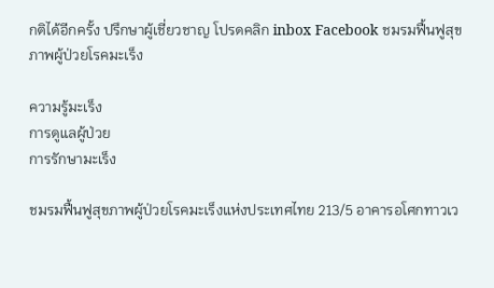กติได้อีกครั้ง ปรึกษาผู้เชี่ยวชาญ โปรดคลิก inbox Facebook ชมรมฟื้นฟูสุขภาพผู้ป่วยโรคมะเร็ง

ความรู้มะเร็ง
การดูแลผู้ป่วย
การรักษามะเร็ง

ชมรมฟื้นฟูสุขภาพผู้ป่วยโรคมะเร็งแห่งประเทศไทย 213/5 อาคารอโศกทาวเว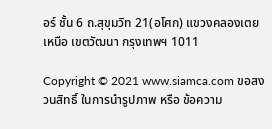อร์ ชั้น 6 ถ.สุขุมวิท 21(อโศก) แขวงคลองเตยเหนือ เขตวัฒนา กรุงเทพฯ 1011

Copyright © 2021 www.siamca.com ขอสงวนสิทธิ์ ในการนำรูปภาพ หรือ ข้อความ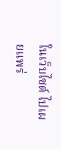ในเว็บไซต์ ไปเผยแพร่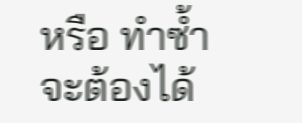หรือ ทำซ้ำ จะต้องได้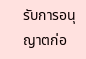รับการอนุญาตก่อ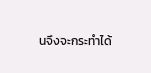นจึงจะกระทำได้